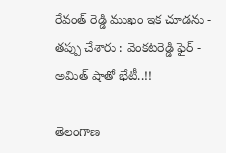రేవంత్ రెడ్డి ముఖం ఇక చూడను - తప్పు చేశారు : వెంకటరెడ్డి ఫైర్ - అమిత్ షాతో భేటీ..!!

తెలంగాణ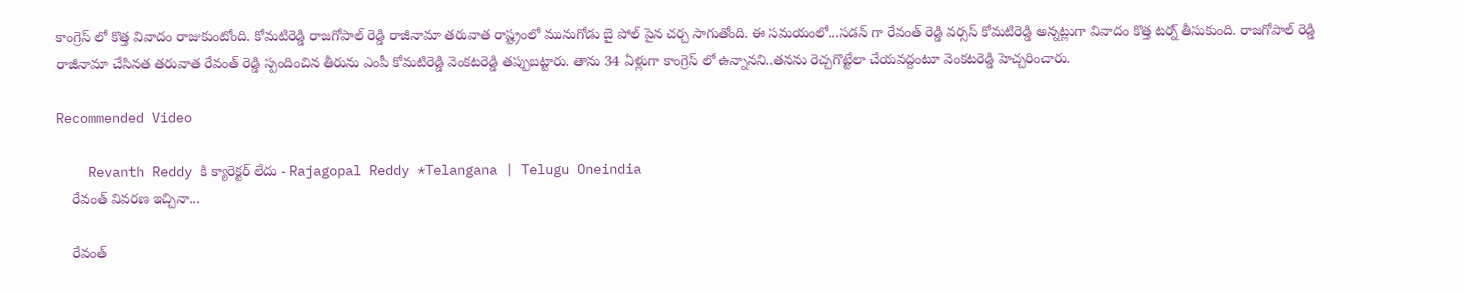కాంగ్రెస్ లో కొత్త వివాదం రాజుకుంటోంది. కోమటిరెడ్డి రాజగోపాల్ రెడ్డి రాజీనామా తరువాత రాష్ట్రంలో మునుగోడు బై పోల్ పైన చర్చ సాగుతోంది. ఈ సమయంలో...సడన్ గా రేవంత్ రెడ్డి వర్సస్ కోమటిరెడ్డి అన్నట్లుగా వివాదం కొత్త టర్న్ తీసుకుంది. రాజగోపాల్ రెడ్డి రాజీనామా చేసినత తరువాత రేవంత్ రెడ్డి స్పందించిన తీరును ఎంపీ కోమటిరెడ్డి వెంకటరెడ్డి తప్పుబట్టారు. తాను 34 ఏళ్లుగా కాంగ్రెస్ లో ఉన్నానని..తనను రెచ్చగొట్టేలా చేయవద్దంటూ వెంకటరెడ్డి హెచ్చరించారు.

Recommended Video

    Revanth Reddy కి క్యారెక్టర్ లేదు - Rajagopal Reddy *Telangana | Telugu Oneindia
    రేవంత్ వివరణ ఇచ్చినా...

    రేవంత్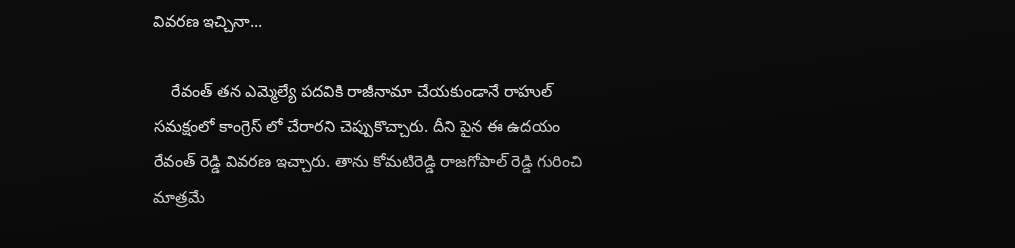వివరణ ఇచ్చినా...

    రేవంత్ తన ఎమ్మెల్యే పదవికి రాజీనామా చేయకుండానే రాహుల్ సమక్షంలో కాంగ్రెస్ లో చేరారని చెప్పుకొచ్చారు. దీని పైన ఈ ఉదయం రేవంత్ రెడ్డి వివరణ ఇచ్చారు. తాను కోమటిరెడ్డి రాజగోపాల్ రెడ్డి గురించి మాత్రమే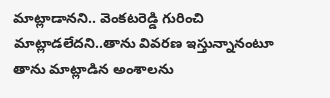మాట్లాడానని.. వెంకటరెడ్డి గురించి మాట్లాడలేదని..తాను వివరణ ఇస్తున్నానంటూ తాను మాట్లాడిన అంశాలను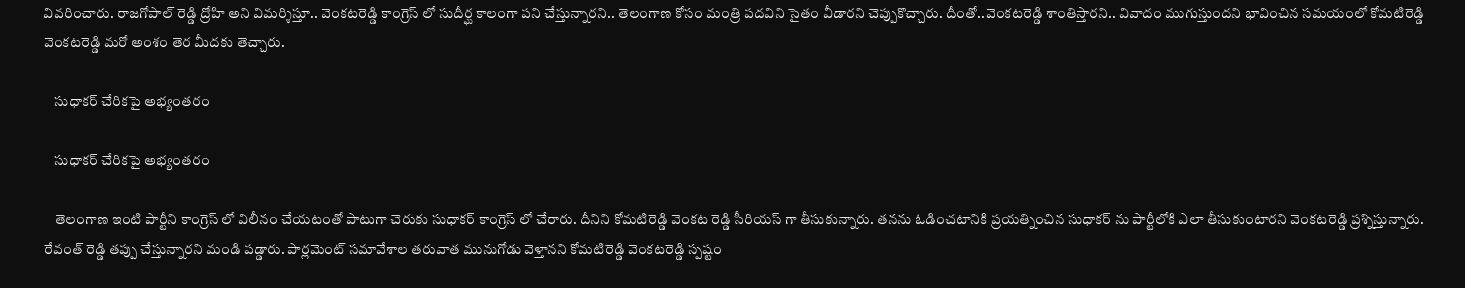వివరించారు. రాజగోపాల్ రెడ్డి ద్రోహి అని విమర్శిస్తూ.. వెంకటరెడ్డి కాంగ్రెస్ లో సుదీర్ఘ కాలంగా పని చేస్తున్నారని.. తెలంగాణ కోసం మంత్రి పదవిని సైతం వీడారని చెప్పుకొచ్చారు. దీంతో..వెంకటరెడ్డి శాంతిస్తారని.. వివాదం ముగుస్తుందని భావించిన సమయంలో కోమటిరెడ్డి వెంకటరెడ్డి మరో అంశం తెర మీదకు తెచ్చారు.

    సుధాకర్ చేరికపై అభ్యంతరం

    సుధాకర్ చేరికపై అభ్యంతరం

    తెలంగాణ ఇంటి పార్టీని కాంగ్రెస్ లో విలీనం చేయటంతో పాటుగా చెరుకు సుధాకర్ కాంగ్రెస్ లో చేరారు. దీనిని కోమటిరెడ్డి వెంకట రెడ్డి సీరియస్ గా తీసుకున్నారు. తనను ఓడించటానికి ప్రయత్నించిన సుధాకర్ ను పార్టీలోకి ఎలా తీసుకుంటారని వెంకటరెడ్డి ప్రశ్నిస్తున్నారు. రేవంత్ రెడ్డి తప్పు చేస్తున్నారని మండి పడ్డారు. పార్లమెంట్ సమావేశాల తరువాత మునుగోడు వెళ్తానని కోమటిరెడ్డి వెంకటరెడ్డి స్పష్టం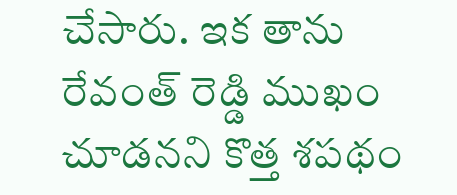చేసారు. ఇక తాను రేవంత్ రెడ్డి ముఖం చూడనని కొత్త శపథం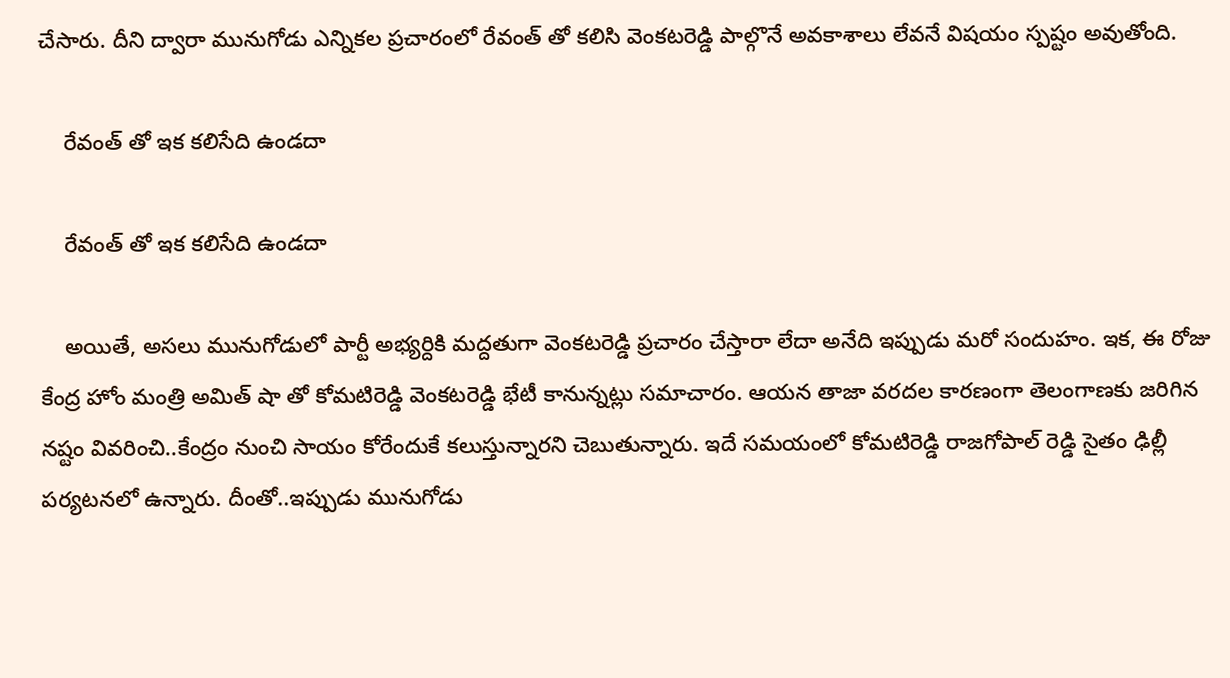చేసారు. దీని ద్వారా మునుగోడు ఎన్నికల ప్రచారంలో రేవంత్ తో కలిసి వెంకటరెడ్డి పాల్గొనే అవకాశాలు లేవనే విషయం స్పష్టం అవుతోంది.

    రేవంత్ తో ఇక కలిసేది ఉండదా

    రేవంత్ తో ఇక కలిసేది ఉండదా

    అయితే, అసలు మునుగోడులో పార్టీ అభ్యర్దికి మద్దతుగా వెంకటరెడ్డి ప్రచారం చేస్తారా లేదా అనేది ఇప్పుడు మరో సందుహం. ఇక, ఈ రోజు కేంద్ర హోం మంత్రి అమిత్ షా తో కోమటిరెడ్డి వెంకటరెడ్డి భేటీ కానున్నట్లు సమాచారం. ఆయన తాజా వరదల కారణంగా తెలంగాణకు జరిగిన నష్టం వివరించి..కేంద్రం నుంచి సాయం కోరేందుకే కలుస్తున్నారని చెబుతున్నారు. ఇదే సమయంలో కోమటిరెడ్డి రాజగోపాల్ రెడ్డి సైతం ఢిల్లీ పర్యటనలో ఉన్నారు. దీంతో..ఇప్పుడు మునుగోడు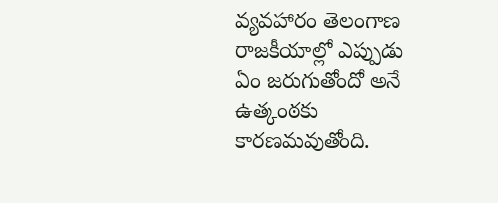వ్యవహారం తెలంగాణ రాజకీయాల్లో ఎప్పుడు ఏం జరుగుతోందో అనే ఉత్కంఠకు కారణమవుతోంది.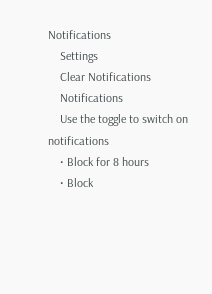Notifications
    Settings
    Clear Notifications
    Notifications
    Use the toggle to switch on notifications
    • Block for 8 hours
    • Block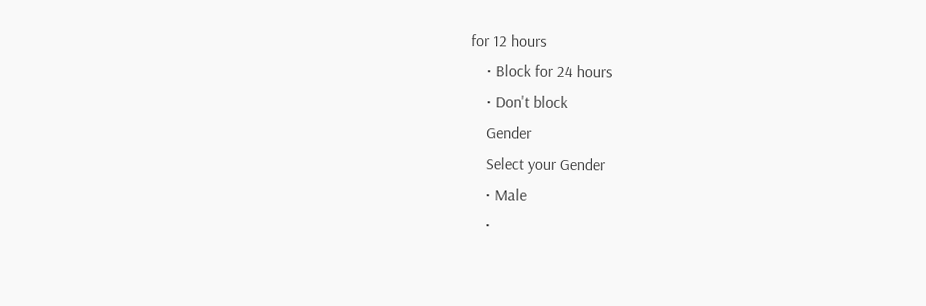for 12 hours
    • Block for 24 hours
    • Don't block
    Gender
    Select your Gender
    • Male
    •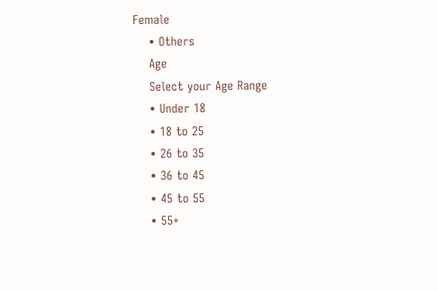Female
    • Others
    Age
    Select your Age Range
    • Under 18
    • 18 to 25
    • 26 to 35
    • 36 to 45
    • 45 to 55
    • 55+